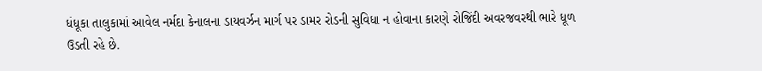ધંધૂકા તાલુકામાં આવેલ નર્મદા કેનાલના ડાયવર્ઝન માર્ગ પર ડામર રોડની સુવિધા ન હોવાના કારણે રોજિંદી અવરજવરથી ભારે ધૂળ ઉડતી રહે છે.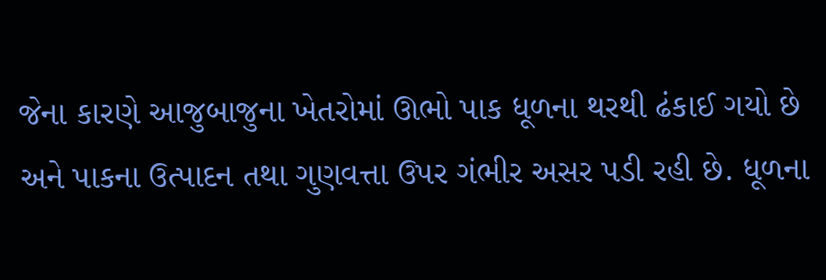જેના કારણે આજુબાજુના ખેતરોમાં ઊભો પાક ધૂળના થરથી ઢંકાઈ ગયો છે અને પાકના ઉત્પાદન તથા ગુણવત્તા ઉપર ગંભીર અસર પડી રહી છે. ધૂળના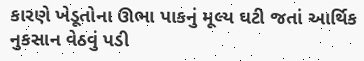કારણે ખેડૂતોના ઊભા પાકનું મૂલ્ય ઘટી જતાં આર્થિક નુકસાન વેઠવું પડી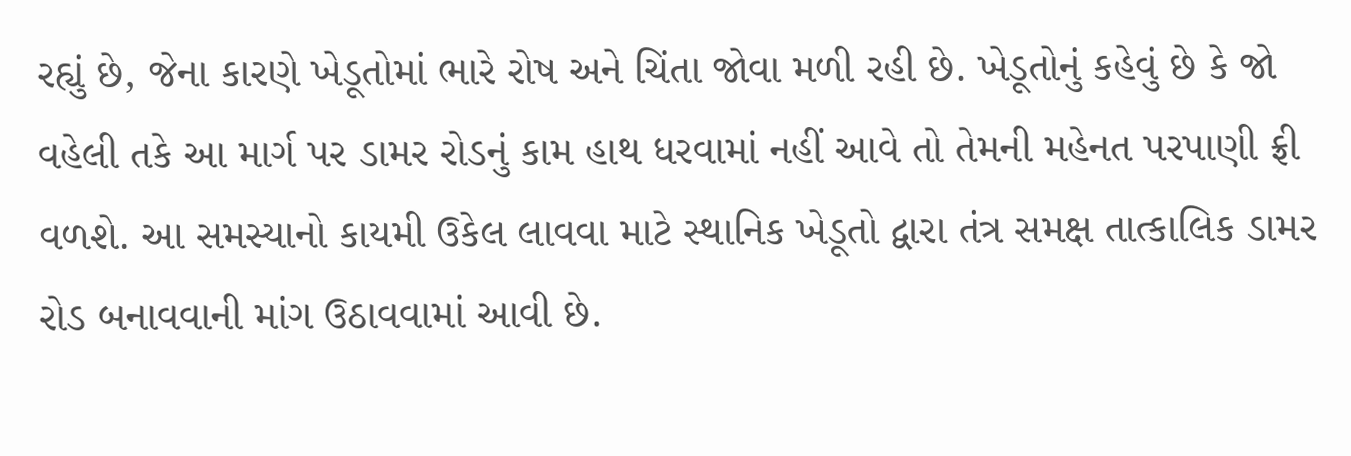રહ્યું છે, જેના કારણે ખેડૂતોમાં ભારે રોષ અને ચિંતા જોવા મળી રહી છે. ખેડૂતોનું કહેવું છે કે જો વહેલી તકે આ માર્ગ પર ડામર રોડનું કામ હાથ ધરવામાં નહીં આવે તો તેમની મહેનત પરપાણી ફ્રી વળશે. આ સમસ્યાનો કાયમી ઉકેલ લાવવા માટે સ્થાનિક ખેડૂતો દ્વારા તંત્ર સમક્ષ તાત્કાલિક ડામર રોડ બનાવવાની માંગ ઉઠાવવામાં આવી છે.